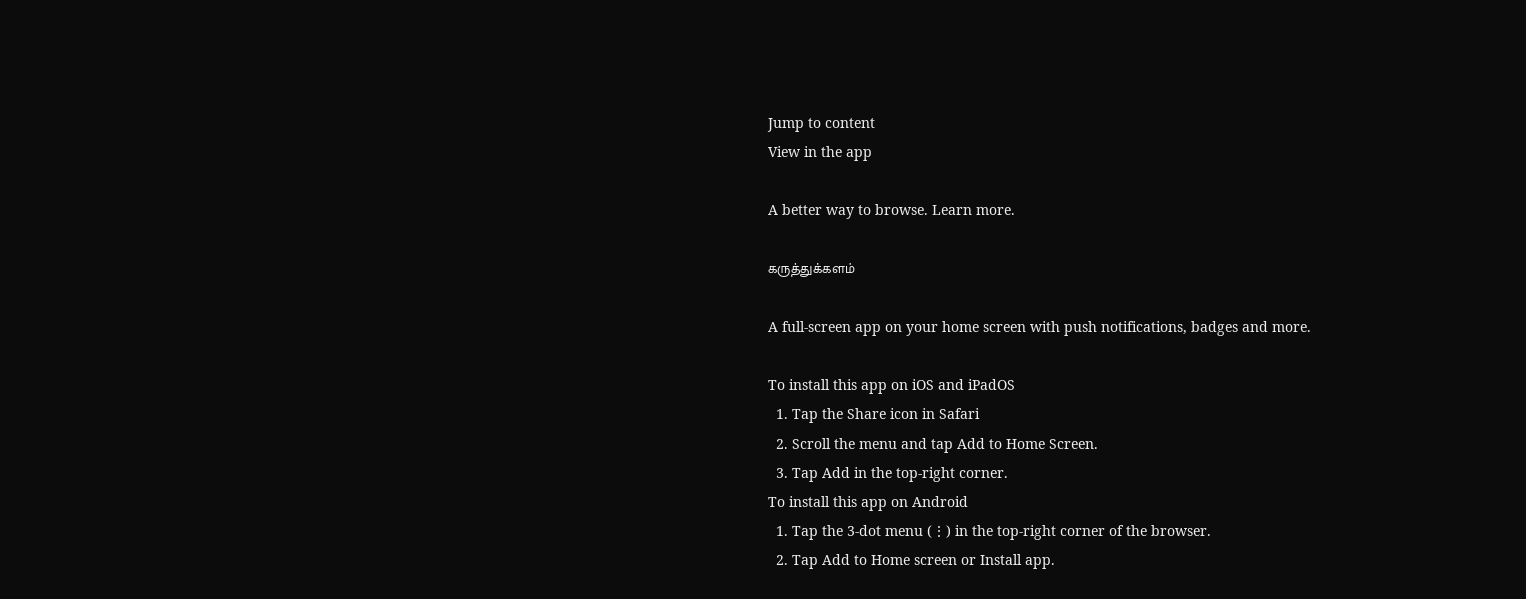Jump to content
View in the app

A better way to browse. Learn more.

கருத்துக்களம்

A full-screen app on your home screen with push notifications, badges and more.

To install this app on iOS and iPadOS
  1. Tap the Share icon in Safari
  2. Scroll the menu and tap Add to Home Screen.
  3. Tap Add in the top-right corner.
To install this app on Android
  1. Tap the 3-dot menu (⋮) in the top-right corner of the browser.
  2. Tap Add to Home screen or Install app.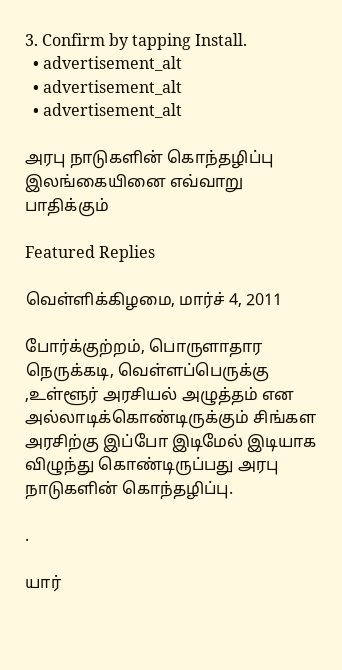3. Confirm by tapping Install.
  • advertisement_alt
  • advertisement_alt
  • advertisement_alt

அரபு நாடுகளின் கொந்தழிப்பு இலங்கையினை எவ்வாறு பாதிக்கும்

Featured Replies

வெள்ளிக்கிழமை, மார்ச் 4, 2011

போர்க்குற்றம், பொருளாதார நெருக்கடி, வெள்ளப்பெருக்கு ,உள்ளூர் அரசியல் அழுத்தம் என அல்லாடிக்கொண்டிருக்கும் சிங்கள அரசிற்கு இப்போ இடிமேல் இடியாக விழுந்து கொண்டிருப்பது அரபு நாடுகளின் கொந்தழிப்பு.

.

யார்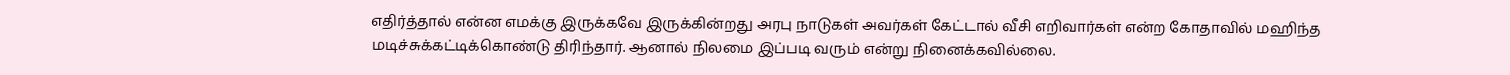எதிர்த்தால் என்ன எமக்கு இருக்கவே இருக்கின்றது அரபு நாடுகள் அவர்கள் கேட்டால் வீசி எறிவார்கள் என்ற கோதாவில் மஹிந்த மடிச்சுக்கட்டிக்கொண்டு திரிந்தார். ஆனால் நிலமை இப்படி வரும் என்று நினைக்கவில்லை.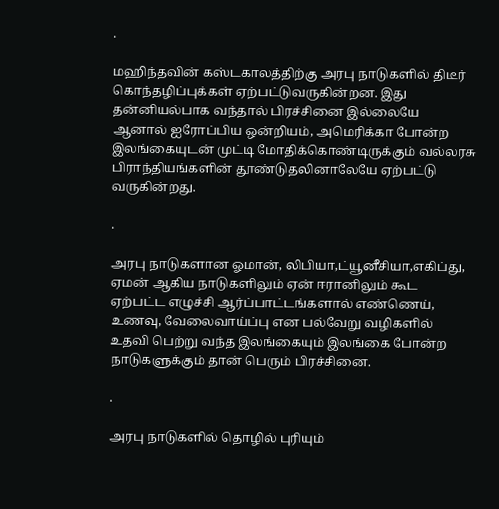.

மஹிந்தவின் கஸ்டகாலத்திற்கு அரபு நாடுகளில் திடீர் கொந்தழிப்புக்கள் ஏற்பட்டுவருகின்றன. இது தன்னியல்பாக வந்தால் பிரச்சினை இல்லையே ஆனால் ஐரோப்பிய ஒன்றியம், அமெரிக்கா போன்ற இலங்கையுடன் முட்டி மோதிக்கொண்டிருக்கும் வல்லரசு பிராந்தியங்களின் தூண்டுதலினாலேயே ஏற்பட்டு வருகின்றது.

.

அரபு நாடுகளான ஓமான், லிபியா,ட்யூனீசியா,எகிப்து, ஏமன் ஆகிய நாடுகளிலும் ஏன் ஈரானிலும் கூட ஏற்பட்ட எழுச்சி ஆர்ப்பாட்டங்களால் எண்ணெய், உணவு, வேலைவாய்ப்பு என பல்வேறு வழிகளில் உதவி பெற்று வந்த இலங்கையும் இலங்கை போன்ற நாடுகளுக்கும் தான் பெரும் பிரச்சினை.

.

அரபு நாடுகளில் தொழில் புரியும்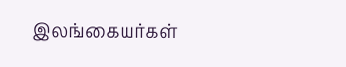இலங்கையர்கள்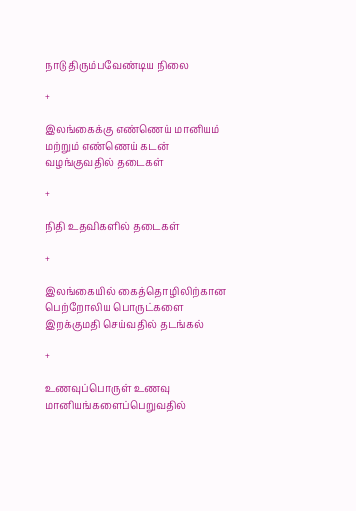நாடு திரும்பவேண்டிய நிலை

+

இலங்கைக்கு எண்ணெய் மானியம் மற்றும் எண்ணெய் கடன் வழங்குவதில் தடைகள்

+

நிதி உதவிகளில் தடைகள்

+

இலங்கையில் கைத்தொழிலிற்கான பெற்றோலிய பொருட்களை இறக்குமதி செய்வதில் தடங்கல்

+

உணவுப்பொருள் உணவு மானியங்களைப்பெறுவதில்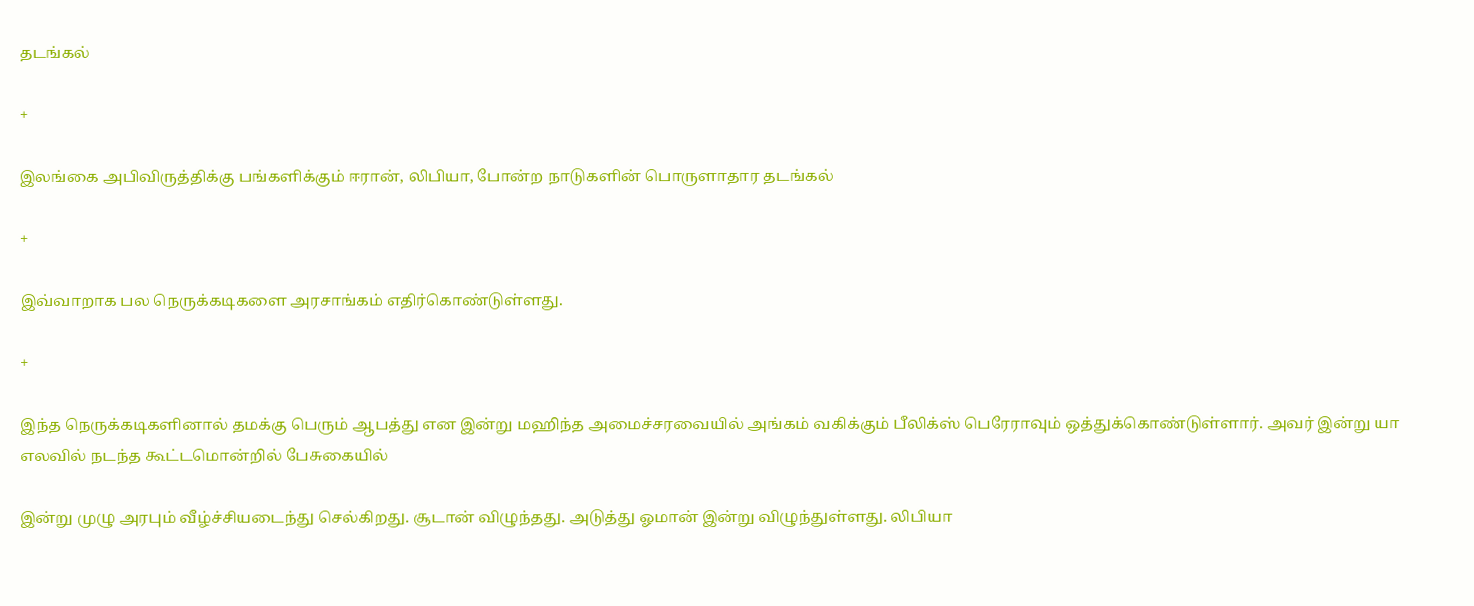தடங்கல்

+

இலங்கை அபிவிருத்திக்கு பங்களிக்கும் ஈரான், லிபியா, போன்ற நாடுகளின் பொருளாதார தடங்கல்

+

இவ்வாறாக பல நெருக்கடிகளை அரசாங்கம் எதிர்கொண்டுள்ளது.

+

இந்த நெருக்கடிகளினால் தமக்கு பெரும் ஆபத்து என இன்று மஹிந்த அமைச்சரவையில் அங்கம் வகிக்கும் பீலிக்ஸ் பெரேராவும் ஒத்துக்கொண்டுள்ளார். அவர் இன்று யா எலவில் நடந்த கூட்டமொன்றில் பேசுகையில்

இன்று முழு அரபும் வீழ்ச்சியடைந்து செல்கிறது. சூடான் விழுந்தது. அடுத்து ஓமான் இன்று விழுந்துள்ளது. லிபியா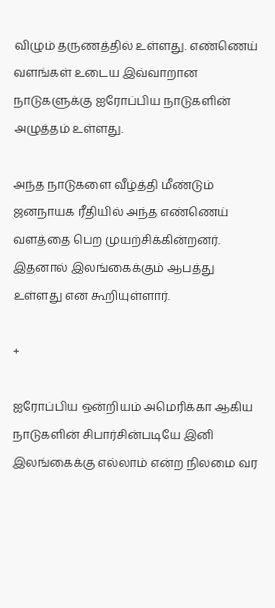விழும் தருணத்தில் உள்ளது. எண்ணெய் வளங்கள் உடைய இவ்வாறான நாடுகளுக்கு ஐரோப்பிய நாடுகளின் அழுத்தம் உள்ளது.

அந்த நாடுகளை வீழ்த்தி மீண்டும் ஜனநாயக ரீதியில் அந்த எண்ணெய் வளத்தை பெற முயற்சிக்கின்றனர். இதனால் இலங்கைக்கும் ஆபத்து உள்ளது என கூறியுள்ளார்.

+

ஐரோப்பிய ஒன்றியம் அமெரிக்கா ஆகிய நாடுகளின் சிபார்சின்படியே இனி இலங்கைக்கு எல்லாம் என்ற நிலமை வர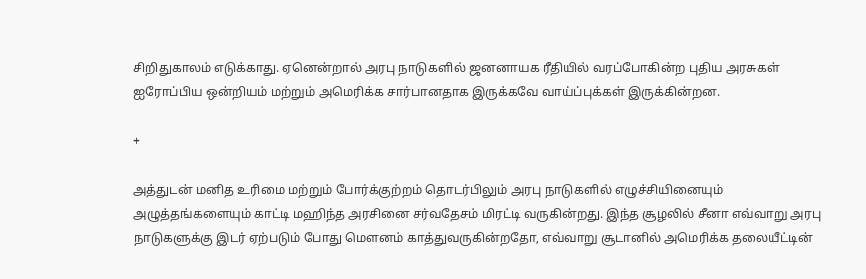சிறிதுகாலம் எடுக்காது. ஏனென்றால் அரபு நாடுகளில் ஜனனாயக ரீதியில் வரப்போகின்ற புதிய அரசுகள் ஐரோப்பிய ஒன்றியம் மற்றும் அமெரிக்க சார்பானதாக இருக்கவே வாய்ப்புக்கள் இருக்கின்றன.

+

அத்துடன் மனித உரிமை மற்றும் போர்க்குற்றம் தொடர்பிலும் அரபு நாடுகளில் எழுச்சியினையும் அழுத்தங்களையும் காட்டி மஹிந்த அரசினை சர்வதேசம் மிரட்டி வருகின்றது. இந்த சூழலில் சீனா எவ்வாறு அரபு நாடுகளுக்கு இடர் ஏற்படும் போது மெளனம் காத்துவருகின்றதோ, எவ்வாறு சூடானில் அமெரிக்க தலையீட்டின்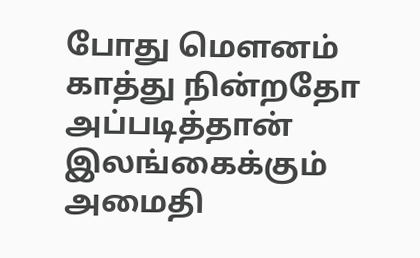போது மெளனம் காத்து நின்றதோ அப்படித்தான் இலங்கைக்கும் அமைதி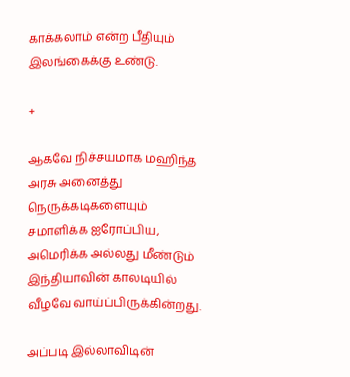காக்கலாம் என்ற பீதியும் இலங்கைக்கு உண்டு.

+

ஆகவே நிச்சயமாக மஹிந்த அரசு அனைத்து நெருக்கடிகளையும் சமாளிக்க ஐரோப்பிய, அமெரிக்க அல்லது மீண்டும் இந்தியாவின் காலடியில் வீழவே வாய்ப்பிருக்கின்றது.

அப்படி இல்லாவிடின்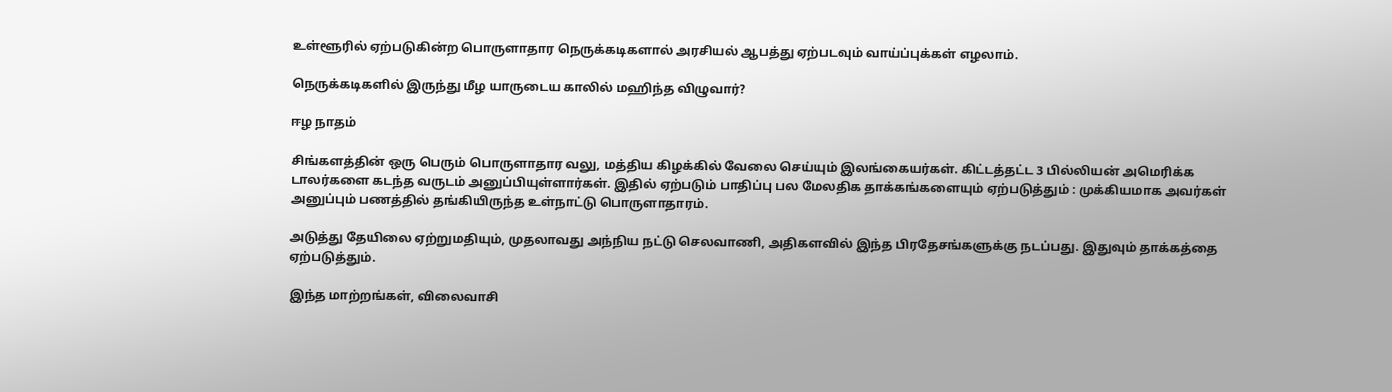உள்ளூரில் ஏற்படுகின்ற பொருளாதார நெருக்கடிகளால் அரசியல் ஆபத்து ஏற்படவும் வாய்ப்புக்கள் எழலாம்.

நெருக்கடிகளில் இருந்து மீழ யாருடைய காலில் மஹிந்த விழுவார்?

ஈழ நாதம்

சிங்களத்தின் ஒரு பெரும் பொருளாதார வலு, மத்திய கிழக்கில் வேலை செய்யும் இலங்கையர்கள். கிட்டத்தட்ட 3 பில்லியன் அமெரிக்க டாலர்களை கடந்த வருடம் அனுப்பியுள்ளார்கள். இதில் ஏற்படும் பாதிப்பு பல மேலதிக தாக்கங்களையும் ஏற்படுத்தும் : முக்கியமாக அவர்கள் அனுப்பும் பணத்தில் தங்கியிருந்த உள்நாட்டு பொருளாதாரம்.

அடுத்து தேயிலை ஏற்றுமதியும், முதலாவது அந்நிய நட்டு செலவாணி, அதிகளவில் இந்த பிரதேசங்களுக்கு நடப்பது. இதுவும் தாக்கத்தை ஏற்படுத்தும்.

இந்த மாற்றங்கள், விலைவாசி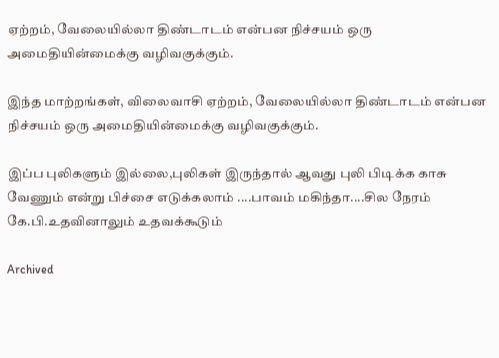ஏற்றம், வேலையில்லா திண்டாடம் என்பன நிச்சயம் ஒரு அமைதியின்மைக்கு வழிவகுக்கும்.

இந்த மாற்றங்கள், விலைவாசி ஏற்றம், வேலையில்லா திண்டாடம் என்பன நிச்சயம் ஒரு அமைதியின்மைக்கு வழிவகுக்கும்.

இப்ப புலிகளும் இல்லை,புலிகள் இருந்தால் ஆவது புலி பிடிக்க காசு வேணும் என்று பிச்சை எடுக்கலாம் ....பாவம் மகிந்தா....சில நேரம் கே.பி.உதவினாலும் உதவக்கூடும்

Archived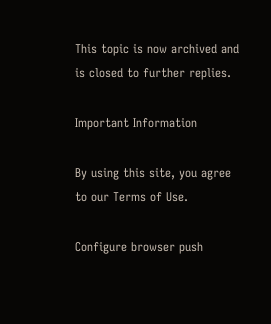This topic is now archived and is closed to further replies.

Important Information

By using this site, you agree to our Terms of Use.

Configure browser push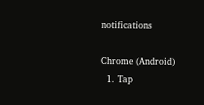notifications

Chrome (Android)
  1. Tap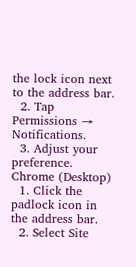the lock icon next to the address bar.
  2. Tap Permissions → Notifications.
  3. Adjust your preference.
Chrome (Desktop)
  1. Click the padlock icon in the address bar.
  2. Select Site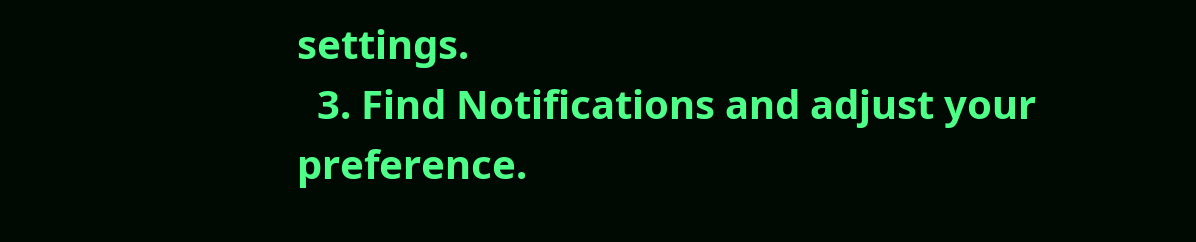settings.
  3. Find Notifications and adjust your preference.